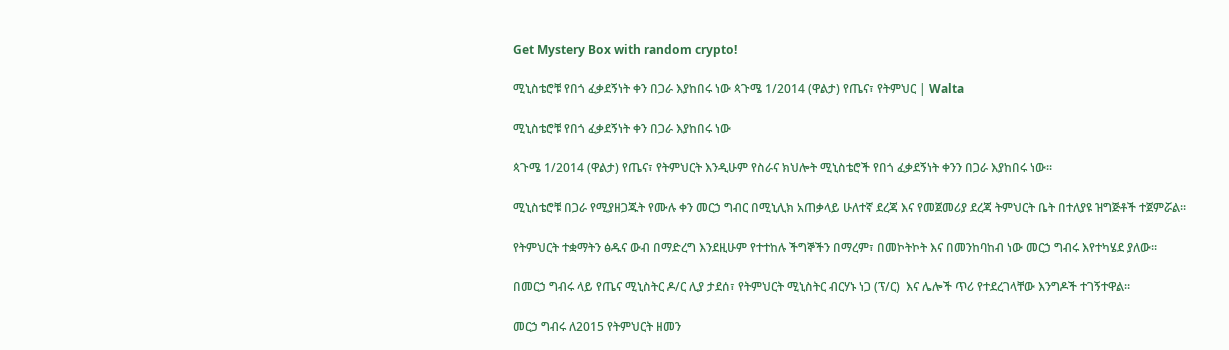Get Mystery Box with random crypto!

ሚኒስቴሮቹ የበጎ ፈቃደኝነት ቀን በጋራ እያከበሩ ነው ጳጉሜ 1/2014 (ዋልታ) የጤና፣ የትምህር | Walta

ሚኒስቴሮቹ የበጎ ፈቃደኝነት ቀን በጋራ እያከበሩ ነው

ጳጉሜ 1/2014 (ዋልታ) የጤና፣ የትምህርት እንዲሁም የስራና ክህሎት ሚኒስቴሮች የበጎ ፈቃደኝነት ቀንን በጋራ እያከበሩ ነው፡፡

ሚኒስቴሮቹ በጋራ የሚያዘጋጁት የሙሉ ቀን መርኃ ግብር በሚኒሊክ አጠቃላይ ሁለተኛ ደረጃ እና የመጀመሪያ ደረጃ ትምህርት ቤት በተለያዩ ዝግጅቶች ተጀምሯል።

የትምህርት ተቋማትን ፅዱና ውብ በማድረግ እንደዚሁም የተተከሉ ችግኞችን በማረም፣ በመኮትኮት እና በመንከባከብ ነው መርኃ ግብሩ እየተካሄደ ያለው።

በመርኃ ግብሩ ላይ የጤና ሚኒስትር ዶ/ር ሊያ ታደሰ፣ የትምህርት ሚኒስትር ብርሃኑ ነጋ (ፕ/ር)  እና ሌሎች ጥሪ የተደረገላቸው እንግዶች ተገኝተዋል።

መርኃ ግብሩ ለ2015 የትምህርት ዘመን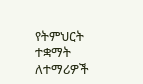የትምህርት ተቋማት ለተማሪዎች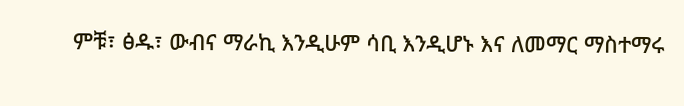ምቹ፣ ፅዱ፣ ውብና ማራኪ እንዲሁም ሳቢ እንዲሆኑ እና ለመማር ማስተማሩ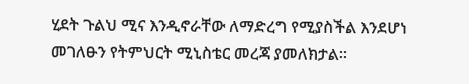ሂደት ጉልህ ሚና እንዲኖራቸው ለማድረግ የሚያስችል እንደሆነ መገለፁን የትምህርት ሚኒስቴር መረጃ ያመለክታል።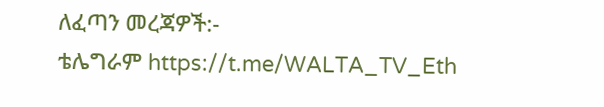ለፈጣን መረጃዎች:-
ቴሌግራም https://t.me/WALTA_TV_Eth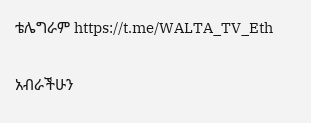ቴሌግራም https://t.me/WALTA_TV_Eth

አብራችሁን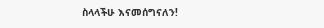ስላላችሁ እናመሰግናለን!